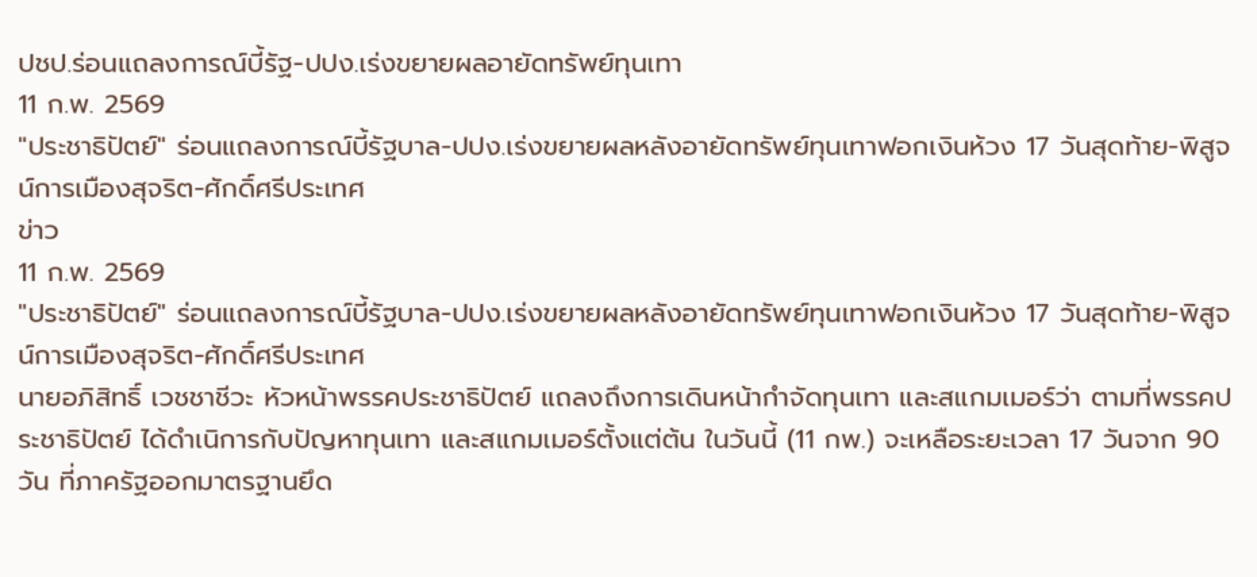ปชป.ร่อนแถลงการณ์บี้รัฐ-ปปง.เร่งขยายผลอายัดทรัพย์ทุนเทา
11 ก.พ. 2569
"ประชาธิปัตย์" ร่อนแถลงการณ์บี้รัฐบาล-ปปง.เร่งขยายผลหลังอายัดทรัพย์ทุนเทาฟอกเงินห้วง 17 วันสุดท้าย-พิสูจน์การเมืองสุจริต-ศักดิ์ศรีประเทศ
ข่าว
11 ก.พ. 2569
"ประชาธิปัตย์" ร่อนแถลงการณ์บี้รัฐบาล-ปปง.เร่งขยายผลหลังอายัดทรัพย์ทุนเทาฟอกเงินห้วง 17 วันสุดท้าย-พิสูจน์การเมืองสุจริต-ศักดิ์ศรีประเทศ
นายอภิสิทธิ์ เวชชาชีวะ หัวหน้าพรรคประชาธิปัตย์ แถลงถึงการเดินหน้ากำจัดทุนเทา และสแกมเมอร์ว่า ตามที่พรรคประชาธิปัตย์ ได้ดำเนิการกับปัญหาทุนเทา และสแกมเมอร์ตั้งแต่ต้น ในวันนี้ (11 กพ.) จะเหลือระยะเวลา 17 วันจาก 90 วัน ที่ภาครัฐออกมาตรฐานยึด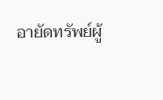อายัดทรัพย์ผู้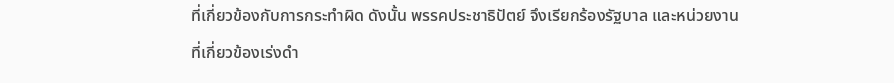ที่เกี่ยวข้องกับการกระทำผิด ดังนั้น พรรคประชาธิปัตย์ จึงเรียกร้องรัฐบาล และหน่วยงานที่เกี่ยวข้องเร่งดำ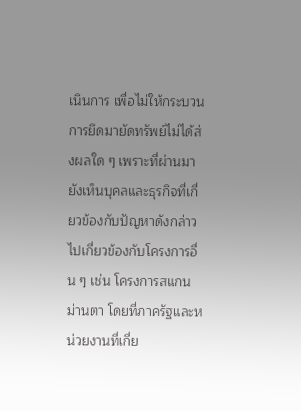เนินการ เพื่อไม่ให้กระบวนการยึดมายัดทรัพย์ไม่ได้ส่งผลใด ๆ เพราะที่ผ่านมา ยังเห็นบุคลและธุรกิจที่เกี่ยวข้องกับปัญหาดังกล่าว ไปเกี่ยวข้องกับโครงการอื่น ๆ เช่น โครงการสแกนม่านตา โดยที่ภาครัฐและหน่วยงานที่เกี่ย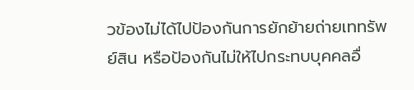วข้องไม่ได้ไปป้องกันการยักย้ายถ่ายเททรัพย์สิน หรือป้องกันไม่ให้ไปกระทบบุคคลอื่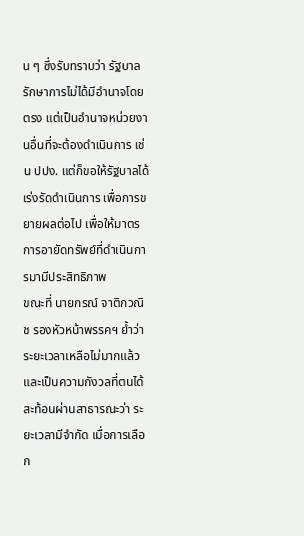น ๆ ซึ่งรับทราบว่า รัฐบาลรักษาการไม่ได้มีอำนาจโดยตรง แต่เป็นอำนาจหน่วยงานอื่นที่จะต้องดำเนินการ เช่น ปปง. แต่ก็ขอให้รัฐบาลได้เร่งรัดดำเนินการ เพื่อการขยายผลต่อไป เพื่อให้มาตรการอายัดทรัพย์ที่ดำเนินการมามีประสิทธิภาพ
ขณะที่ นายกรณ์ จาติกวณิช รองหัวหน้าพรรคฯ ย้ำว่า ระยะเวลาเหลือไม่มากแล้ว และเป็นความกังวลที่ตนได้สะท้อนผ่านสาธารณะว่า ระยะเวลามีจำกัด เมื่อการเลือก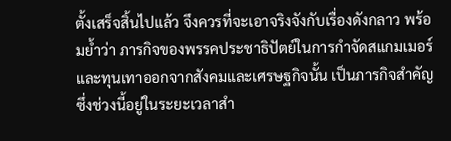ตั้งเสร็จสิ้นไปแล้ว จึงควรที่จะเอาจริงจังกับเรื่องดังกลาว พร้อมย้ำว่า ภารกิจของพรรคประชาธิปัตย์ในการกำจัดสแกมเมอร์ และทุนเทาออกจากสังคมและเศรษฐกิจนั้น เป็นภารกิจสำคัญ ซึ่งช่วงนี้อยู่ในระยะเวลาสำ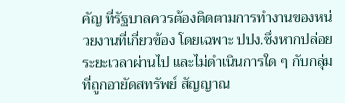คัญ ที่รัฐบาลควรต้องติดตามการทำงานของหน่วยงานที่เกี่ยวข้อง โดยเฉพาะ ปปง.ซึ่งหากปล่อยระยะเวลาผ่านไป และไม่ดำเนินการใด ๆ กับกลุ่มที่ถูกอายัดสทรัพย์ สัญญาณ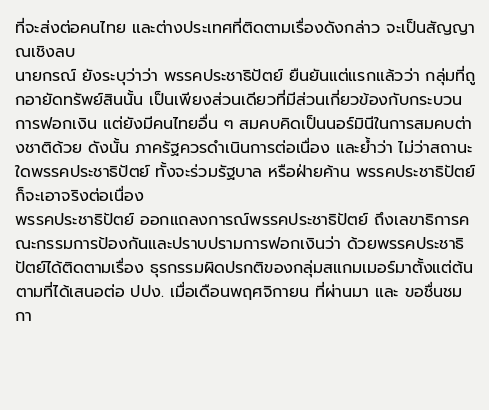ที่จะส่งต่อคนไทย และต่างประเทศที่ติดตามเรื่องดังกล่าว จะเป็นสัญญาณเชิงลบ
นายกรณ์ ยังระบุว่าว่า พรรคประชาธิปัตย์ ยืนยันแต่แรกแล้วว่า กลุ่มที่ถูกอายัดทรัพย์สินนั้น เป็นเพียงส่วนเดียวที่มีส่วนเกี่ยวข้องกับกระบวนการฟอกเงิน แต่ยังมีคนไทยอื่น ๆ สมคบคิดเป็นนอร์มินีในการสมคบต่างชาติด้วย ดังนั้น ภาครัฐควรดำเนินการต่อเนื่อง และย้ำว่า ไม่ว่าสถานะใดพรรคประชาธิปัตย์ ทั้งจะร่วมรัฐบาล หรือฝ่ายค้าน พรรคประชาธิปัตย์ ก็จะเอาจริงต่อเนื่อง
พรรคประชาธิปัตย์ ออกแถลงการณ์พรรคประชาธิปัตย์ ถึงเลขาธิการคณะกรรมการป้องกันและปราบปรามการฟอกเงินว่า ด้วยพรรคประชาธิปัตย์ได้ติดตามเรื่อง ธุรกรรมผิดปรกติของกลุ่มสแกมเมอร์มาตั้งแต่ต้น ตามที่ได้เสนอต่อ ปปง. เมื่อเดือนพฤศจิกายน ที่ผ่านมา และ ขอชื่นชม กา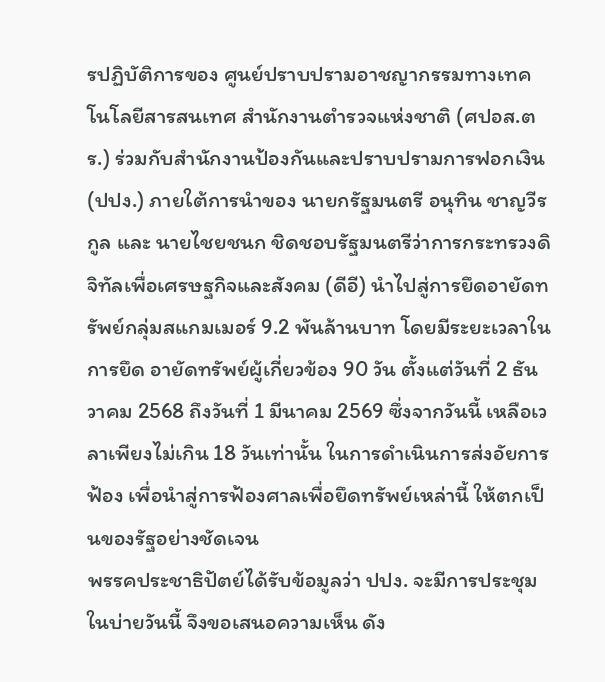รปฏิบัติการของ ศูนย์ปราบปรามอาชญากรรมทางเทคโนโลยีสารสนเทศ สำนักงานตำรวจแห่งชาติ (ศปอส.ตร.) ร่วมกับสำนักงานป้องกันและปราบปรามการฟอกเงิน (ปปง.) ภายใต้การนำของ นายกรัฐมนตรี อนุทิน ชาญวีรกูล และ นายไชยชนก ชิดชอบรัฐมนตรีว่าการกระทรวงดิจิทัลเพื่อเศรษฐกิจและสังคม (ดีอี) นำไปสู่การยึดอายัดทรัพย์กลุ่มสแกมเมอร์ 9.2 พันล้านบาท โดยมีระยะเวลาในการยึด อายัดทรัพย์ผู้เกี่ยวข้อง 90 วัน ตั้งแต่วันที่ 2 ธันวาคม 2568 ถึงวันที่ 1 มีนาคม 2569 ซึ่งจากวันนี้ เหลือเวลาเพียงไม่เกิน 18 วันเท่านั้น ในการดำเนินการส่งอัยการฟ้อง เพื่อนำสู่การฟ้องศาลเพื่อยึดทรัพย์เหล่านี้ ให้ตกเป็นของรัฐอย่างชัดเจน
พรรคประชาธิปัตย์ได้รับข้อมูลว่า ปปง. จะมีการประชุมในบ่ายวันนี้ จึงขอเสนอความเห็น ดัง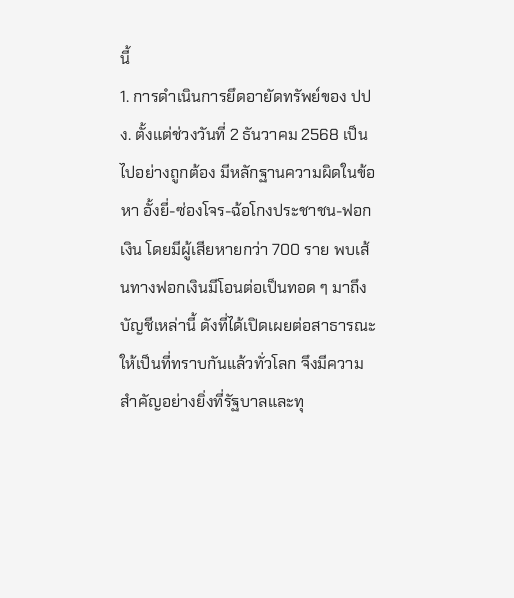นี้
1. การดำเนินการยึดอายัดทรัพย์ของ ปปง. ตั้งแต่ช่วงวันที่ 2 ธันวาคม 2568 เป็นไปอย่างถูกต้อง มีหลักฐานความผิดในข้อหา อั้งยี่-ซ่องโจร-ฉ้อโกงประชาชน-ฟอกเงิน โดยมีผู้เสียหายกว่า 700 ราย พบเส้นทางฟอกเงินมีโอนต่อเป็นทอด ๆ มาถึงบัญชีเหล่านี้ ดังที่ได้เปิดเผยต่อสาธารณะให้เป็นที่ทราบกันแล้วทั่วโลก จึงมีความสำคัญอย่างยิ่งที่รัฐบาลและทุ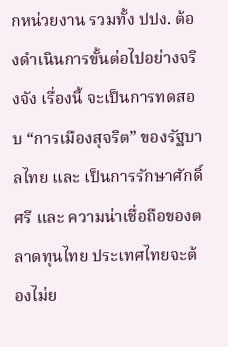กหน่วยงาน รวมทั้ง ปปง. ต้องดำเนินการขั้นต่อไปอย่างจริงจัง เรื่องนี้ จะเป็นการทดสอบ “การเมืองสุจริต” ของรัฐบาลไทย และ เป็นการรักษาศักดิ์ศรี และ ความน่าเชื่อถือของตลาดทุนไทย ประเทศไทยจะต้องไม่ย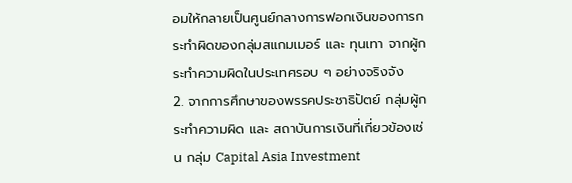อมให้กลายเป็นศูนย์กลางการฟอกเงินของการกระทำผิดของกลุ่มสแกมเมอร์ และ ทุนเทา จากผู้กระทำความผิดในประเทศรอบ ๆ อย่างจริงจัง
2. จากการศึกษาของพรรคประชาธิปัตย์ กลุ่มผู้กระทำความผิด และ สถาบันการเงินที่เกี่ยวข้องเช่น กลุ่ม Capital Asia Investment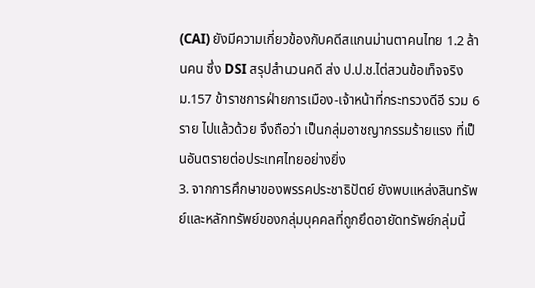(CAI) ยังมีความเกี่ยวข้องกับคดีสแกนม่านตาคนไทย 1.2 ล้านคน ซึ่ง DSI สรุปสำนวนคดี ส่ง ป.ป.ช.ไต่สวนข้อเท็จจริง ม.157 ข้าราชการฝ่ายการเมือง-เจ้าหน้าที่กระทรวงดีอี รวม 6 ราย ไปแล้วด้วย จึงถือว่า เป็นกลุ่มอาชญากรรมร้ายแรง ที่เป็นอันตรายต่อประเทศไทยอย่างยิ่ง
3. จากการศึกษาของพรรคประชาธิปัตย์ ยังพบแหล่งสินทรัพย์และหลักทรัพย์ของกลุ่มบุคคลที่ถูกยึดอายัดทรัพย์กลุ่มนี้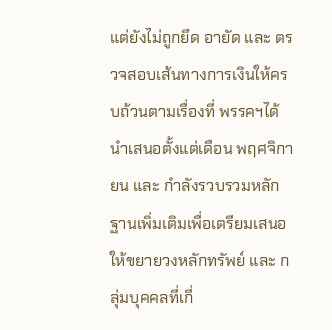แต่ยังไม่ถูกยึด อายัด และ ตรวจสอบเส้นทางการเงินให้ครบถ้วนตามเรื่องที่ พรรคฯได้นำเสนอตั้งแต่เดือน พฤศจิกายน และ กำลังรวบรวมหลักฐานเพิ่มเติมเพื่อเตรียมเสนอให้ขยายวงหลักทรัพย์ และ กลุ่มบุคคลที่เกี่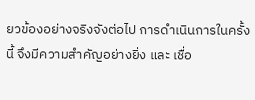ยวข้องอย่างจริงจังต่อไป การดำเนินการในครั้งนี้ จึงมีความสำคัญอย่างยิ่ง และ เชื่อ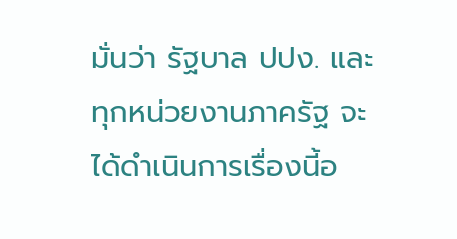มั่นว่า รัฐบาล ปปง. และ ทุกหน่วยงานภาครัฐ จะได้ดำเนินการเรื่องนี้อ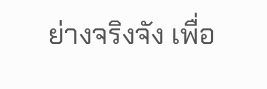ย่างจริงจัง เพื่อ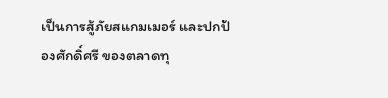เป็นการสู้ภัยสแกมเมอร์ และปกป้องศักดิ์ศรี ของตลาดทุ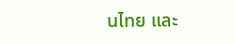นไทย และ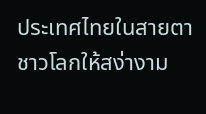ประเทศไทยในสายตาชาวโลกให้สง่างาม